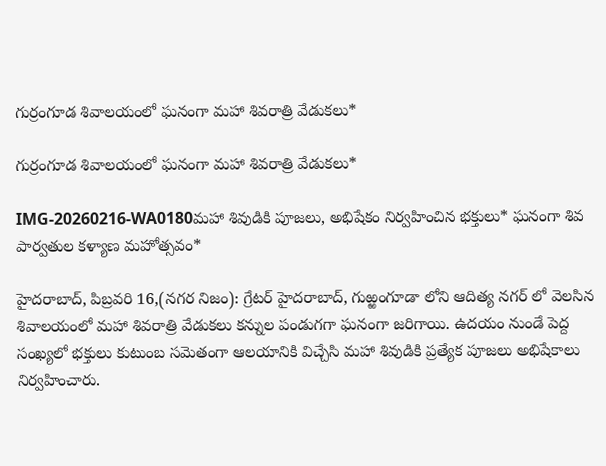గుర్రంగూడ శివాలయంలో ఘనంగా మహా శివరాత్రి వేడుకలు*

గుర్రంగూడ శివాలయంలో ఘనంగా మహా శివరాత్రి వేడుకలు*

IMG-20260216-WA0180మహా శివుడికి పూజలు, అభిషేకం నిర్వహించిన భక్తులు* ఘనంగా శివ పార్వతుల కళ్యాణ మహోత్సవం*

హైదరాబాద్, పిబ్రవరి 16,(నగర నిజం): గ్రేటర్ హైదరాబాద్, గుఱ్ఱంగూడా లోని ఆదిత్య నగర్ లో వెలసిన శివాలయంలో మహా శివరాత్రి వేడుకలు కన్నుల పండుగగా ఘనంగా జరిగాయి. ఉదయం నుండే పెద్ద సంఖ్యలో భక్తులు కుటుంబ సమెతంగా ఆలయానికి విచ్చేసి మహా శివుడికి ప్రత్యేక పూజలు అభిషేకాలు నిర్వహించారు.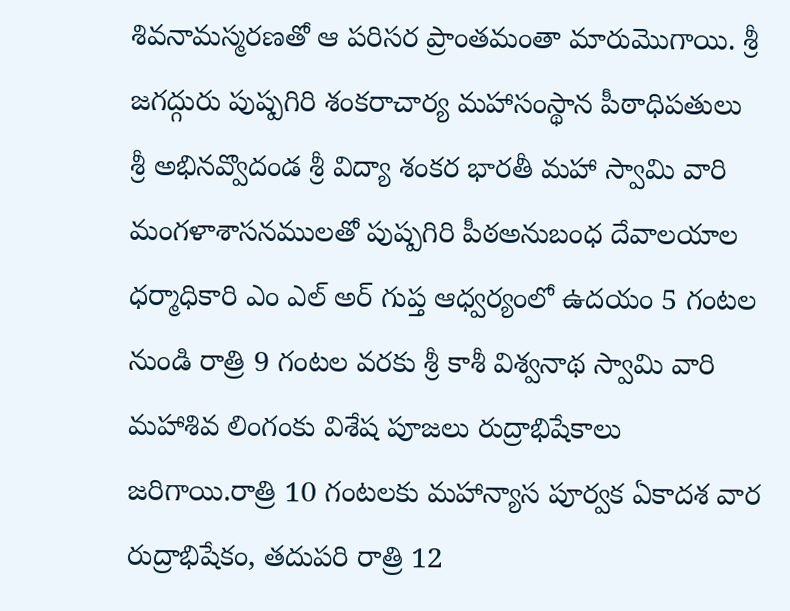శివనామస్మరణతో ఆ పరిసర ప్రాంతమంతా మారుమొగాయి. శ్రీ జగద్గురు పుష్పగిరి శంకరాచార్య మహాసంస్థాన పీఠాధిపతులు శ్రీ అభినవ్వొదండ శ్రీ విద్యా శంకర భారతీ మహా స్వామి వారి మంగళాశాసనములతో పుష్పగిరి పీఠఅనుబంధ దేవాలయాల ధర్మాధికారి ఎం ఎల్ అర్ గుప్త ఆధ్వర్యంలో ఉదయం 5 గంటల నుండి రాత్రి 9 గంటల వరకు శ్రీ కాశీ విశ్వనాథ స్వామి వారి మహాశివ లింగంకు విశేష పూజలు రుద్రాభిషేకాలు జరిగాయి.రాత్రి 10 గంటలకు మహాన్యాస పూర్వక ఏకాదశ వార రుద్రాభిషేకం, తదుపరి రాత్రి 12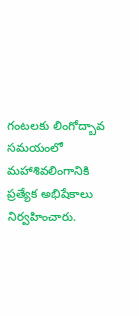గంటలకు లింగోద్బావ సమయంలో మహాశివలింగానికి ప్రత్యేక అభిషేకాలు నిర్వహించారు.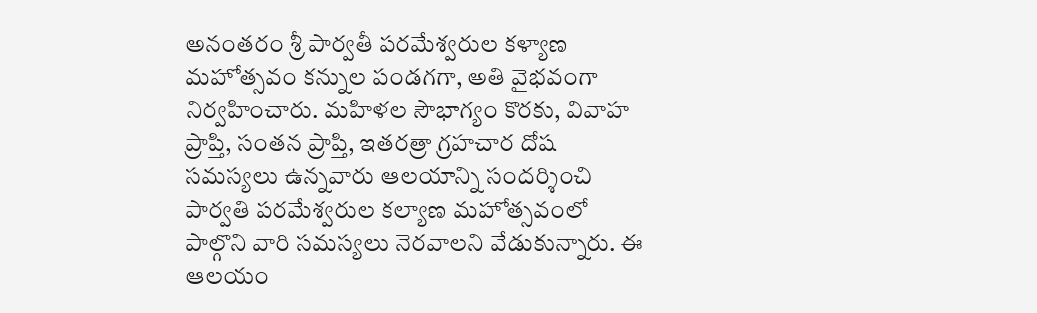అనంతరం శ్రీ పార్వతీ పరమేశ్వరుల కళ్యాణ మహోత్సవం కన్నుల పండగగా, అతి వైభవంగా నిర్వహించారు. మహిళల సౌభాగ్యం కొరకు, వివాహ ప్రాప్తి, సంతన ప్రాప్తి, ఇతరత్రా గ్రహచార దోష సమస్యలు ఉన్నవారు ఆలయాన్ని సందర్శించి పార్వతి పరమేశ్వరుల కల్యాణ మహోత్సవంలో పాల్గొని వారి సమస్యలు నెరవాలని వేడుకున్నారు. ఈ ఆలయం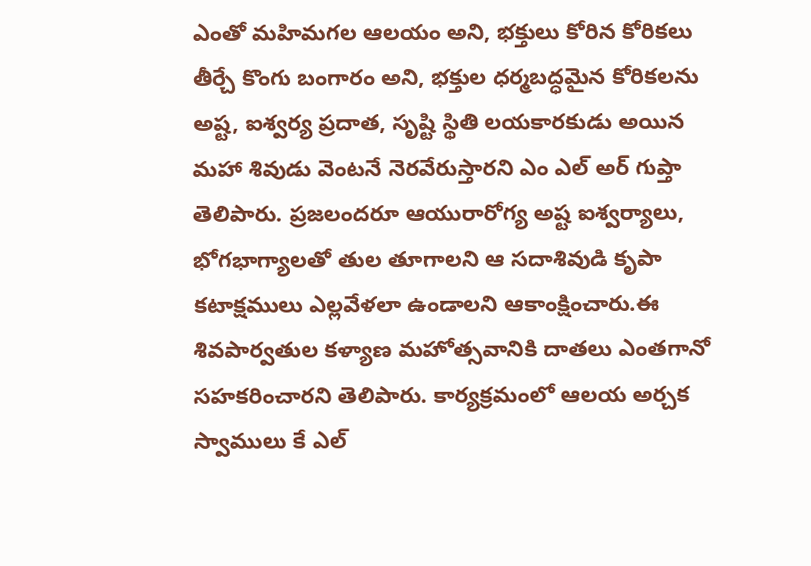ఎంతో మహిమగల ఆలయం అని, భక్తులు కోరిన కోరికలు తీర్చే కొంగు బంగారం అని, భక్తుల ధర్మబద్ధమైన కోరికలను అష్ట, ఐశ్వర్య ప్రదాత, సృష్టి స్థితి లయకారకుడు అయిన మహా శివుడు వెంటనే నెరవేరుస్తారని ఎం ఎల్ అర్ గుప్తా తెలిపారు. ప్రజలందరూ ఆయురారోగ్య అష్ట ఐశ్వర్యాలు, భోగభాగ్యాలతో తుల తూగాలని ఆ సదాశివుడి కృపా కటాక్షములు ఎల్లవేళలా ఉండాలని ఆకాంక్షించారు.ఈ శివపార్వతుల కళ్యాణ మహోత్సవానికి దాతలు ఎంతగానో సహకరించారని తెలిపారు. కార్యక్రమంలో ఆలయ అర్చక స్వాములు కే ఎల్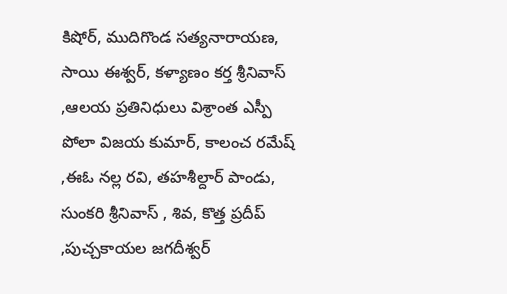కిషోర్, ముదిగొండ సత్యనారాయణ, సాయి ఈశ్వర్, కళ్యాణం కర్త శ్రీనివాస్ ,ఆలయ ప్రతినిధులు విశ్రాంత ఎస్పీ పోలా విజయ కుమార్, కాలంచ రమేష్ ,ఈఓ నల్ల రవి, తహశీల్దార్ పాండు, సుంకరి శ్రీనివాస్ , శివ, కొత్త ప్రదీప్ ,పుచ్చకాయల జగదీశ్వర్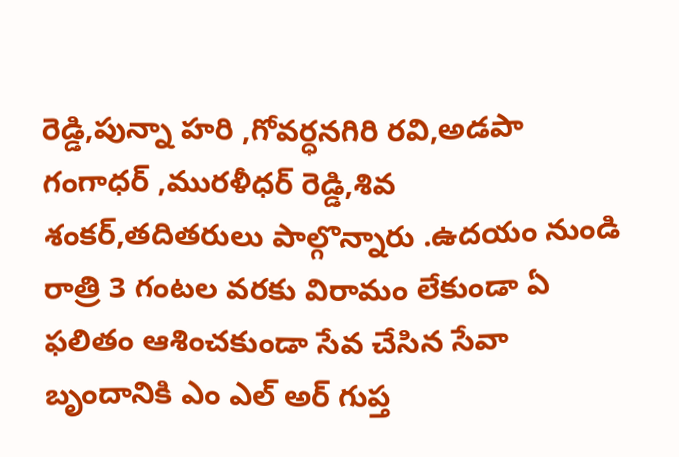రెడ్డి,పున్నా హరి ,గోవర్ధనగిరి రవి,అడపా గంగాధర్ ,మురళీధర్ రెడ్డి,శివ శంకర్,తదితరులు పాల్గొన్నారు .ఉదయం నుండి రాత్రి 3 గంటల వరకు విరామం లేకుండా ఏ ఫలితం ఆశించకుండా సేవ చేసిన సేవా బృందానికి ఎం ఎల్ అర్ గుప్త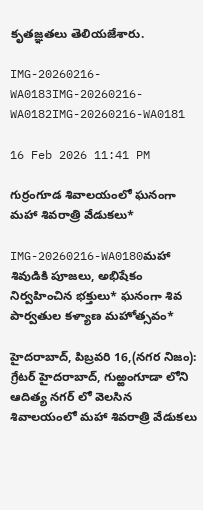కృతజ్ఞతలు తెలియజేశారు.

IMG-20260216-WA0183IMG-20260216-WA0182IMG-20260216-WA0181

16 Feb 2026 11:41 PM

గుర్రంగూడ శివాలయంలో ఘనంగా మహా శివరాత్రి వేడుకలు*

IMG-20260216-WA0180మహా శివుడికి పూజలు, అభిషేకం నిర్వహించిన భక్తులు* ఘనంగా శివ పార్వతుల కళ్యాణ మహోత్సవం*

హైదరాబాద్, పిబ్రవరి 16,(నగర నిజం): గ్రేటర్ హైదరాబాద్, గుఱ్ఱంగూడా లోని ఆదిత్య నగర్ లో వెలసిన శివాలయంలో మహా శివరాత్రి వేడుకలు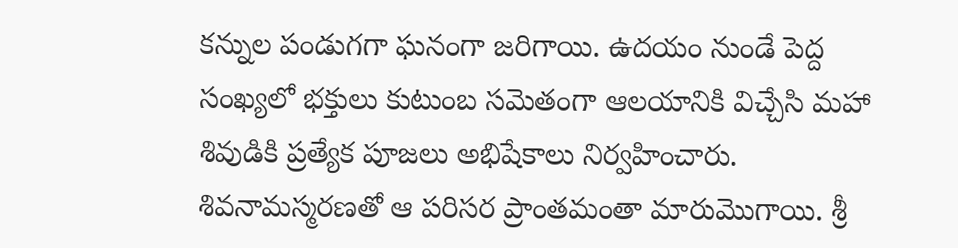కన్నుల పండుగగా ఘనంగా జరిగాయి. ఉదయం నుండే పెద్ద సంఖ్యలో భక్తులు కుటుంబ సమెతంగా ఆలయానికి విచ్చేసి మహా శివుడికి ప్రత్యేక పూజలు అభిషేకాలు నిర్వహించారు. శివనామస్మరణతో ఆ పరిసర ప్రాంతమంతా మారుమొగాయి. శ్రీ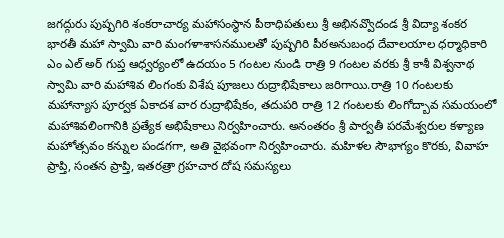జగద్గురు పుష్పగిరి శంకరాచార్య మహాసంస్థాన పీఠాధిపతులు శ్రీ అభినవ్వొదండ శ్రీ విద్యా శంకర భారతీ మహా స్వామి వారి మంగళాశాసనములతో పుష్పగిరి పీఠఅనుబంధ దేవాలయాల ధర్మాధికారి ఎం ఎల్ అర్ గుప్త ఆధ్వర్యంలో ఉదయం 5 గంటల నుండి రాత్రి 9 గంటల వరకు శ్రీ కాశీ విశ్వనాథ స్వామి వారి మహాశివ లింగంకు విశేష పూజలు రుద్రాభిషేకాలు జరిగాయి.రాత్రి 10 గంటలకు మహాన్యాస పూర్వక ఏకాదశ వార రుద్రాభిషేకం, తదుపరి రాత్రి 12 గంటలకు లింగోద్బావ సమయంలో మహాశివలింగానికి ప్రత్యేక అభిషేకాలు నిర్వహించారు. అనంతరం శ్రీ పార్వతీ పరమేశ్వరుల కళ్యాణ మహోత్సవం కన్నుల పండగగా, అతి వైభవంగా నిర్వహించారు. మహిళల సౌభాగ్యం కొరకు, వివాహ ప్రాప్తి, సంతన ప్రాప్తి, ఇతరత్రా గ్రహచార దోష సమస్యలు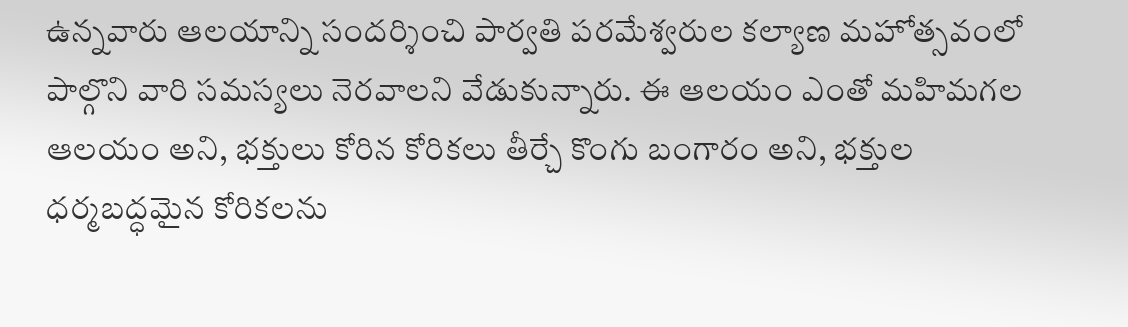ఉన్నవారు ఆలయాన్ని సందర్శించి పార్వతి పరమేశ్వరుల కల్యాణ మహోత్సవంలో పాల్గొని వారి సమస్యలు నెరవాలని వేడుకున్నారు. ఈ ఆలయం ఎంతో మహిమగల ఆలయం అని, భక్తులు కోరిన కోరికలు తీర్చే కొంగు బంగారం అని, భక్తుల ధర్మబద్ధమైన కోరికలను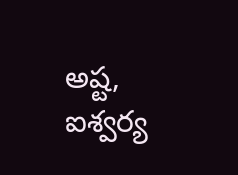అష్ట, ఐశ్వర్య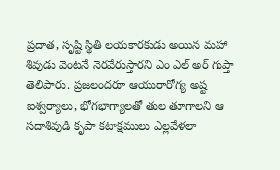ప్రదాత, సృష్టి స్థితి లయకారకుడు అయిన మహా శివుడు వెంటనే నెరవేరుస్తారని ఎం ఎల్ అర్ గుప్తా తెలిపారు. ప్రజలందరూ ఆయురారోగ్య అష్ట ఐశ్వర్యాలు, భోగభాగ్యాలతో తుల తూగాలని ఆ సదాశివుడి కృపా కటాక్షములు ఎల్లవేళలా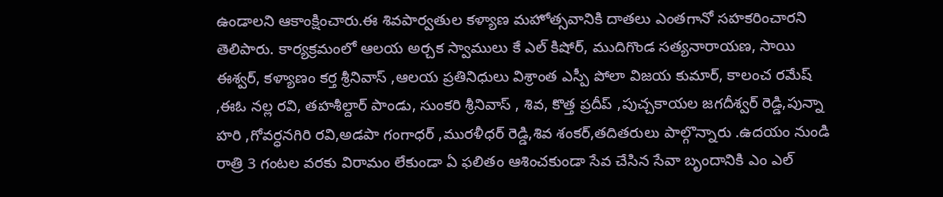ఉండాలని ఆకాంక్షించారు.ఈ శివపార్వతుల కళ్యాణ మహోత్సవానికి దాతలు ఎంతగానో సహకరించారని తెలిపారు. కార్యక్రమంలో ఆలయ అర్చక స్వాములు కే ఎల్ కిషోర్, ముదిగొండ సత్యనారాయణ, సాయి ఈశ్వర్, కళ్యాణం కర్త శ్రీనివాస్ ,ఆలయ ప్రతినిధులు విశ్రాంత ఎస్పీ పోలా విజయ కుమార్, కాలంచ రమేష్ ,ఈఓ నల్ల రవి, తహశీల్దార్ పాండు, సుంకరి శ్రీనివాస్ , శివ, కొత్త ప్రదీప్ ,పుచ్చకాయల జగదీశ్వర్ రెడ్డి,పున్నా హరి ,గోవర్ధనగిరి రవి,అడపా గంగాధర్ ,మురళీధర్ రెడ్డి,శివ శంకర్,తదితరులు పాల్గొన్నారు .ఉదయం నుండి రాత్రి 3 గంటల వరకు విరామం లేకుండా ఏ ఫలితం ఆశించకుండా సేవ చేసిన సేవా బృందానికి ఎం ఎల్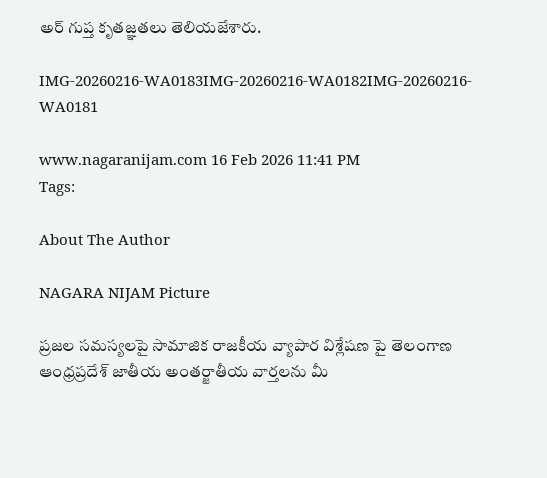అర్ గుప్త కృతజ్ఞతలు తెలియజేశారు.

IMG-20260216-WA0183IMG-20260216-WA0182IMG-20260216-WA0181

www.nagaranijam.com 16 Feb 2026 11:41 PM
Tags:

About The Author

NAGARA NIJAM Picture

ప్రజల సమస్యలపై సామాజిక రాజకీయ వ్యాపార విశ్లేషణ పై తెలంగాణ ఆంధ్రప్రదేశ్ జాతీయ అంతర్జాతీయ వార్తలను మీ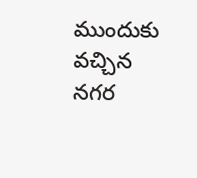ముందుకు వచ్చిన నగర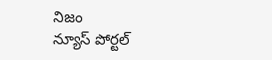నిజం
న్యూస్ పోర్టల్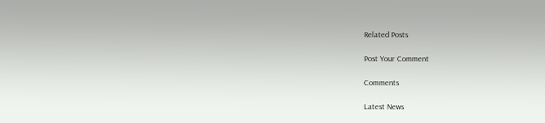Related Posts

Post Your Comment

Comments

Latest News